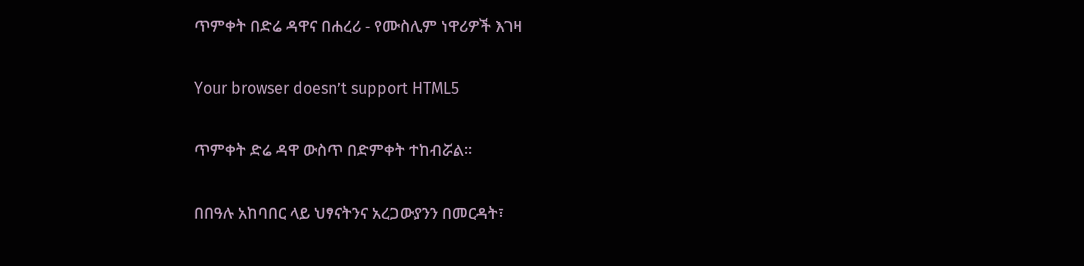ጥምቀት በድሬ ዳዋና በሐረሪ - የሙስሊም ነዋሪዎች እገዛ

Your browser doesn’t support HTML5

ጥምቀት ድሬ ዳዋ ውስጥ በድምቀት ተከብሯል።

በበዓሉ አከባበር ላይ ህፃናትንና አረጋውያንን በመርዳት፣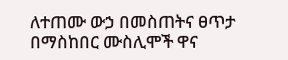ለተጠሙ ውኃ በመስጠትና ፀጥታ በማስከበር ሙስሊሞች ዋና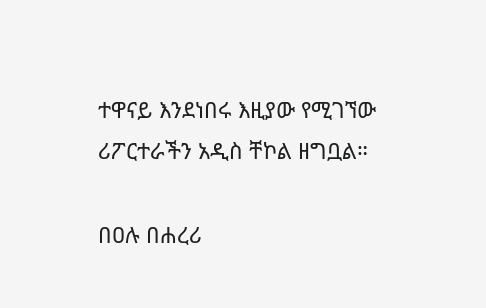ተዋናይ እንደነበሩ እዚያው የሚገኘው ሪፖርተራችን አዲስ ቸኮል ዘግቧል።

በዐሉ በሐረሪ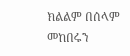ክልልም በሰላም መከበሩን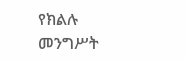የክልሉ መንግሥት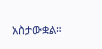አስታውቋል።